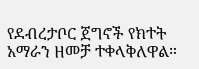የደብረታቦር ጀግኖች የክተት አማራን ዘመቻ ተቀላቅለዋል።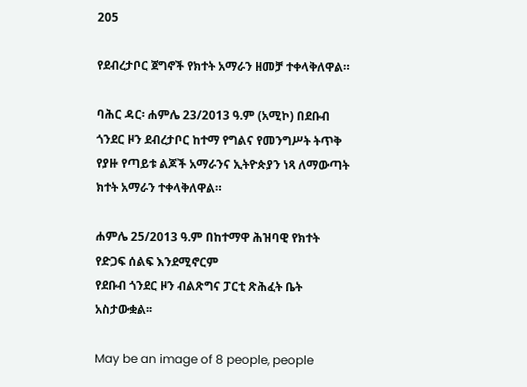205

የደብረታቦር ጀግኖች የክተት አማራን ዘመቻ ተቀላቅለዋል።

ባሕር ዳር፡ ሐምሌ 23/2013 ዓ.ም (አሚኮ) በደቡብ ጎንደር ዞን ደብረታቦር ከተማ የግልና የመንግሥት ትጥቅ የያዙ የጣይቱ ልጆች አማራንና ኢትዮጵያን ነጻ ለማውጣት ክተት አማራን ተቀላቅለዋል።

ሐምሌ 25/2013 ዓ.ም በከተማዋ ሕዝባዊ የክተት የድጋፍ ሰልፍ እንደሚኖርም
የደቡብ ጎንደር ዞን ብልጽግና ፓርቲ ጽሕፈት ቤት አስታውቋል፡፡

May be an image of 8 people, people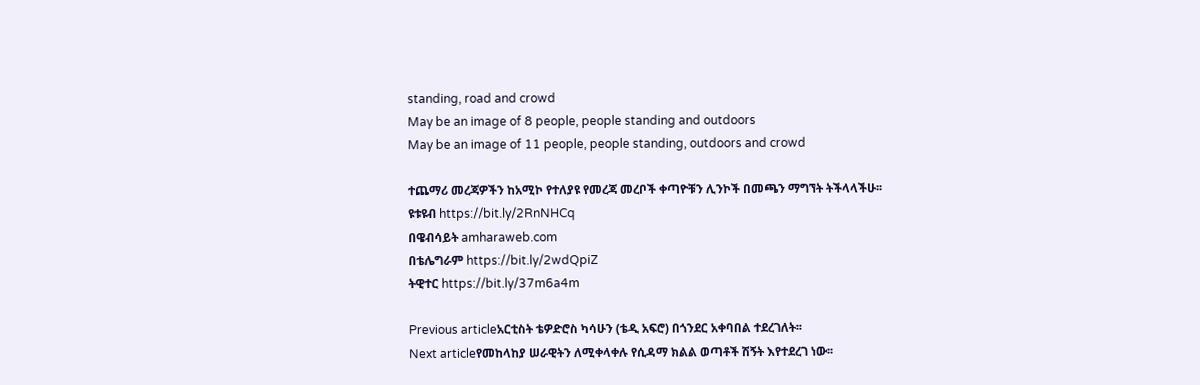standing, road and crowd
May be an image of 8 people, people standing and outdoors
May be an image of 11 people, people standing, outdoors and crowd

ተጨማሪ መረጃዎችን ከአሚኮ የተለያዩ የመረጃ መረቦች ቀጣዮቹን ሊንኮች በመጫን ማግኘት ትችላላችሁ፡፡
ዩቱዩብ https://bit.ly/2RnNHCq
በዌብሳይት amharaweb.com
በቴሌግራም https://bit.ly/2wdQpiZ
ትዊተር https://bit.ly/37m6a4m

Previous articleአርቲስት ቴዎድሮስ ካሳሁን (ቴዲ አፍሮ) በጎንደር አቀባበል ተደረገለት፡፡
Next articleየመከላከያ ሠራዊትን ለሚቀላቀሉ የሲዳማ ክልል ወጣቶች ሽኝት እየተደረገ ነው፡፡